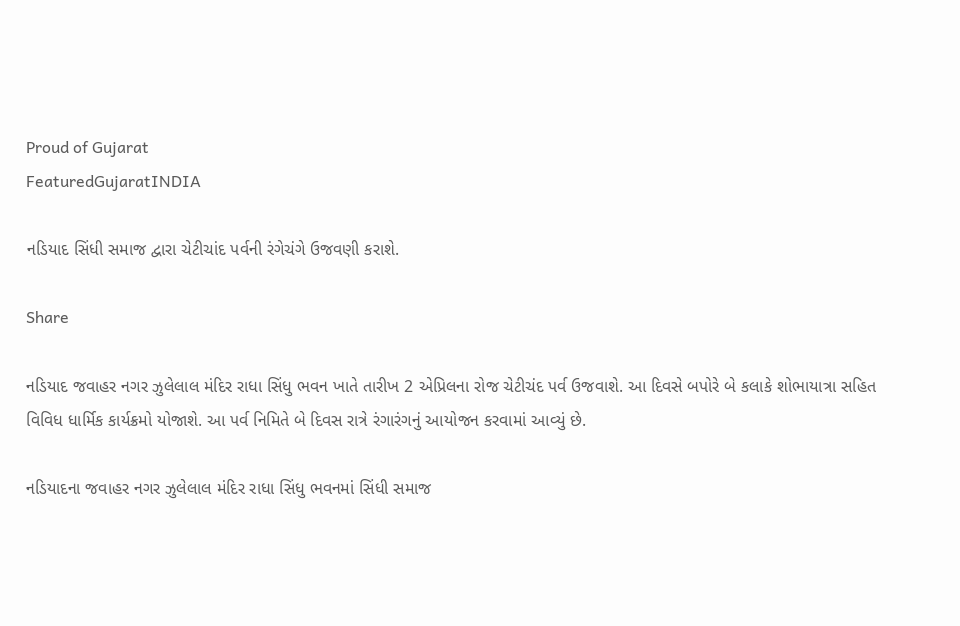Proud of Gujarat
FeaturedGujaratINDIA

નડિયાદ સિંધી સમાજ દ્વારા ચેટીચાંદ પર્વની રંગેચંગે ઉજવણી કરાશે.

Share

નડિયાદ જવાહર નગર ઝુલેલાલ મંદિર રાધા સિંધુ ભવન ખાતે તારીખ 2 એપ્રિલના રોજ ચેટીચંદ પર્વ ઉજવાશે. આ દિવસે બપોરે બે કલાકે શોભાયાત્રા સહિત વિવિધ ધાર્મિક કાર્યક્રમો યોજાશે. આ પર્વ નિમિતે બે દિવસ રાત્રે રંગારંગનું આયોજન કરવામાં આવ્યું છે.

નડિયાદના જવાહર નગર ઝુલેલાલ મંદિર રાધા સિંધુ ભવનમાં સિંધી સમાજ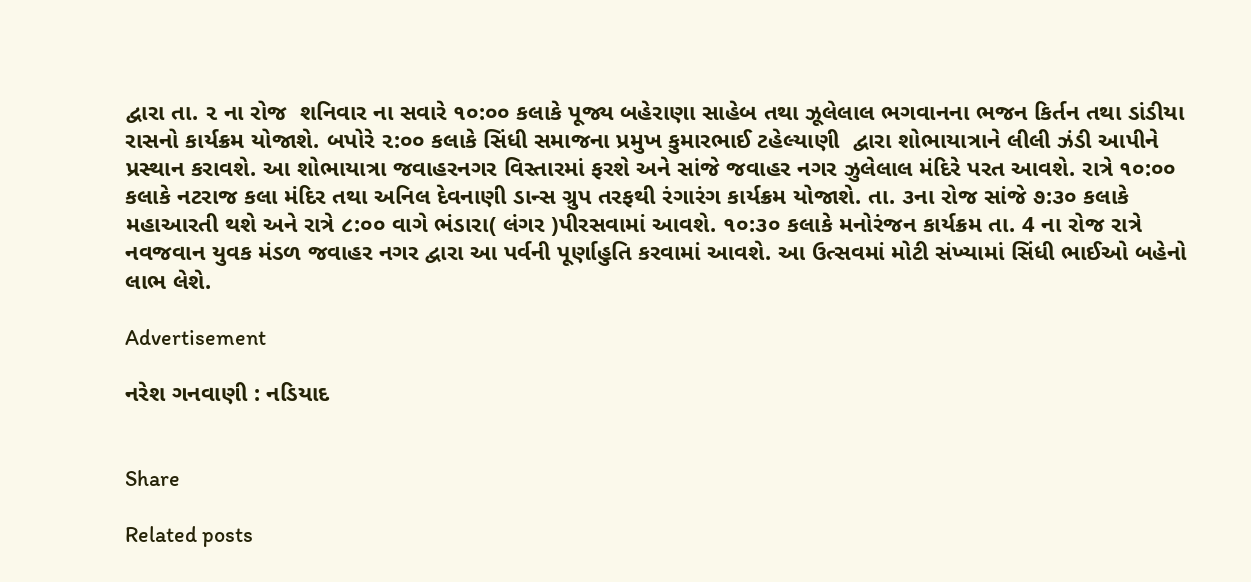દ્વારા તા. ૨ ના રોજ  શનિવાર ના સવારે ૧૦:૦૦ કલાકે પૂજ્ય બહેરાણા સાહેબ તથા ઝૂલેલાલ ભગવાનના ભજન કિર્તન તથા ડાંડીયા રાસનો કાર્યક્રમ યોજાશે. બપોરે ૨:૦૦ કલાકે સિંધી સમાજના પ્રમુખ કુમારભાઈ ટહેલ્યાણી  દ્વારા શોભાયાત્રાને લીલી ઝંડી આપીને પ્રસ્થાન કરાવશે. આ શોભાયાત્રા જવાહરનગર વિસ્તારમાં ફરશે અને સાંજે જવાહર નગર ઝુલેલાલ મંદિરે પરત આવશે. રાત્રે ૧૦:૦૦ કલાકે નટરાજ કલા મંદિર તથા અનિલ દેવનાણી ડાન્સ ગ્રુપ તરફથી રંગારંગ કાર્યક્રમ યોજાશે. તા. ૩ના રોજ સાંજે ૭:૩૦ કલાકે મહાઆરતી થશે અને રાત્રે ૮:૦૦ વાગે ભંડારા( લંગર )પીરસવામાં આવશે. ૧૦:૩૦ કલાકે મનોરંજન કાર્યક્રમ તા. 4 ના રોજ રાત્રે નવજવાન યુવક મંડળ જવાહર નગર દ્વારા આ પર્વની પૂર્ણાહુતિ કરવામાં આવશે. આ ઉત્સવમાં મોટી સંખ્યામાં સિંધી ભાઈઓ બહેનો લાભ લેશે.

Advertisement

નરેશ ગનવાણી : નડિયાદ


Share

Related posts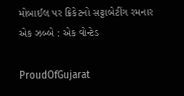મોબાઈલ પર ક્રિકેટનો સટ્ટાબેટીંગ રમનાર એક ઝબ્બે : એક વોન્ટેડ

ProudOfGujarat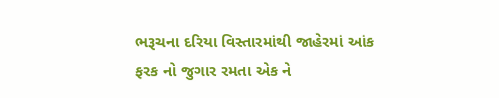ભરૂચના દરિયા વિસ્તારમાંથી જાહેરમાં આંક ફરક નો જુગાર રમતા એક ને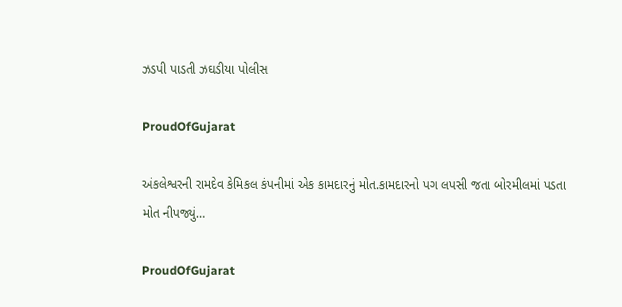ઝડપી પાડતી ઝઘડીયા પોલીસ

ProudOfGujarat

અંકલેશ્વરની રામદેવ કેમિકલ કંપનીમાં એક કામદારનું મોત.કામદારનો પગ લપસી જતા બોરમીલમાં પડતા મોત નીપજ્યું…

ProudOfGujarat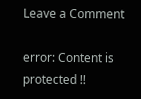Leave a Comment

error: Content is protected !!